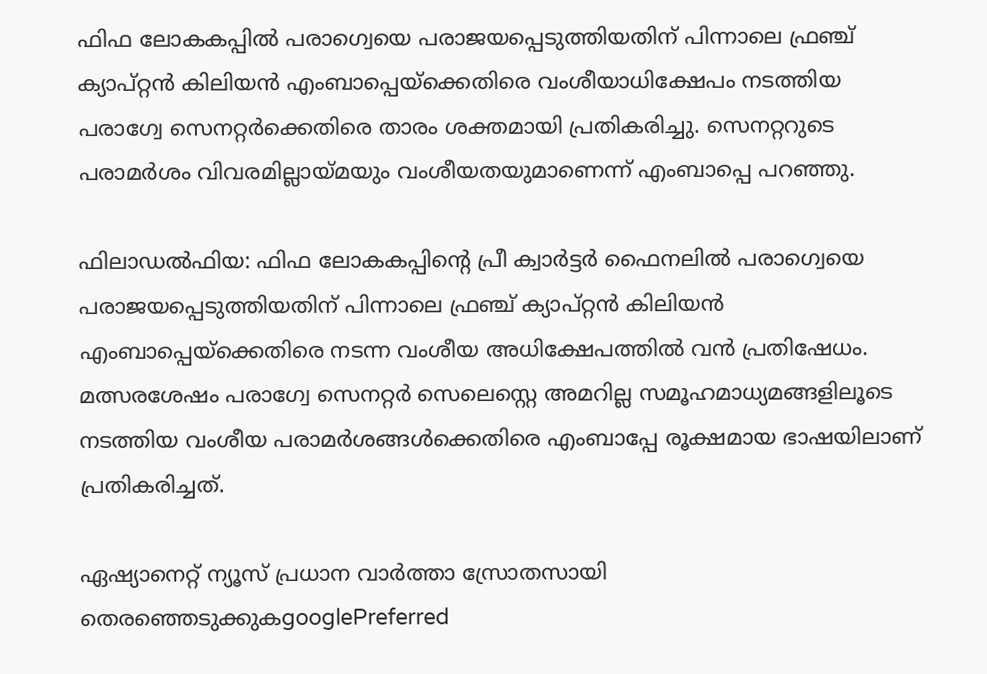ഫിഫ ലോകകപ്പില്‍ പരാഗ്വെയെ പരാജയപ്പെടുത്തിയതിന് പിന്നാലെ ഫ്രഞ്ച് ക്യാപ്റ്റന്‍ കിലിയന്‍ എംബാപ്പെയ്ക്കെതിരെ വംശീയാധിക്ഷേപം നടത്തിയ പരാഗ്വേ സെനറ്റര്‍ക്കെതിരെ താരം ശക്തമായി പ്രതികരിച്ചു. സെനറ്ററുടെ പരാമര്‍ശം വിവരമില്ലായ്മയും വംശീയതയുമാണെന്ന് എംബാപ്പെ പറഞ്ഞു.

ഫിലാഡല്‍ഫിയ: ഫിഫ ലോകകപ്പിന്റെ പ്രീ ക്വാര്‍ട്ടര്‍ ഫൈനലില്‍ പരാഗ്വെയെ പരാജയപ്പെടുത്തിയതിന് പിന്നാലെ ഫ്രഞ്ച് ക്യാപ്റ്റന്‍ കിലിയന്‍ എംബാപ്പെയ്ക്കെതിരെ നടന്ന വംശീയ അധിക്ഷേപത്തില്‍ വന്‍ പ്രതിഷേധം. മത്സരശേഷം പരാഗ്വേ സെനറ്റര്‍ സെലെസ്റ്റെ അമറില്ല സമൂഹമാധ്യമങ്ങളിലൂടെ നടത്തിയ വംശീയ പരാമര്‍ശങ്ങള്‍ക്കെതിരെ എംബാപ്പേ രൂക്ഷമായ ഭാഷയിലാണ് പ്രതികരിച്ചത്.

ഏഷ്യാനെറ്റ് ന്യൂസ് പ്രധാന വാർത്താ സ്രോതസായി തെരഞ്ഞെടുക്കുകgooglePreferred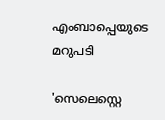എംബാപ്പെയുടെ മറുപടി

'സെലെസ്റ്റെ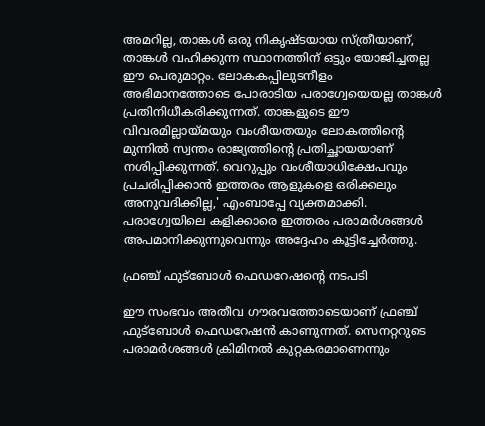അമറില്ല, താങ്കള്‍ ഒരു നികൃഷ്ടയായ സ്ത്രീയാണ്, താങ്കള്‍ വഹിക്കുന്ന സ്ഥാനത്തിന് ഒട്ടും യോജിച്ചതല്ല ഈ പെരുമാറ്റം. ലോകകപ്പിലുടനീളം അഭിമാനത്തോടെ പോരാടിയ പരാഗ്വേയെയല്ല താങ്കള്‍ പ്രതിനിധീകരിക്കുന്നത്. താങ്കളുടെ ഈ വിവരമില്ലായ്മയും വംശീയതയും ലോകത്തിന്റെ മുന്നില്‍ സ്വന്തം രാജ്യത്തിന്റെ പ്രതിച്ഛായയാണ് നശിപ്പിക്കുന്നത്. വെറുപ്പും വംശീയാധിക്ഷേപവും പ്രചരിപ്പിക്കാന്‍ ഇത്തരം ആളുകളെ ഒരിക്കലും അനുവദിക്കില്ല,' എംബാപ്പേ വ്യക്തമാക്കി. പരാഗ്വേയിലെ കളിക്കാരെ ഇത്തരം പരാമര്‍ശങ്ങള്‍ അപമാനിക്കുന്നുവെന്നും അദ്ദേഹം കൂട്ടിച്ചേര്‍ത്തു.

ഫ്രഞ്ച് ഫുട്‌ബോള്‍ ഫെഡറേഷന്റെ നടപടി

ഈ സംഭവം അതീവ ഗൗരവത്തോടെയാണ് ഫ്രഞ്ച് ഫുട്‌ബോള്‍ ഫെഡറേഷന്‍ കാണുന്നത്. സെനറ്ററുടെ പരാമര്‍ശങ്ങള്‍ ക്രിമിനല്‍ കുറ്റകരമാണെന്നും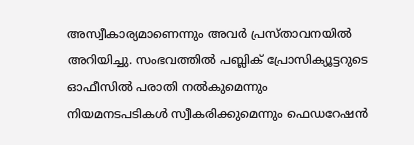അസ്വീകാര്യമാണെന്നും അവര്‍ പ്രസ്താവനയില്‍ അറിയിച്ചു. സംഭവത്തില്‍ പബ്ലിക് പ്രോസിക്യൂട്ടറുടെ ഓഫീസില്‍ പരാതി നല്‍കുമെന്നും നിയമനടപടികള്‍ സ്വീകരിക്കുമെന്നും ഫെഡറേഷന്‍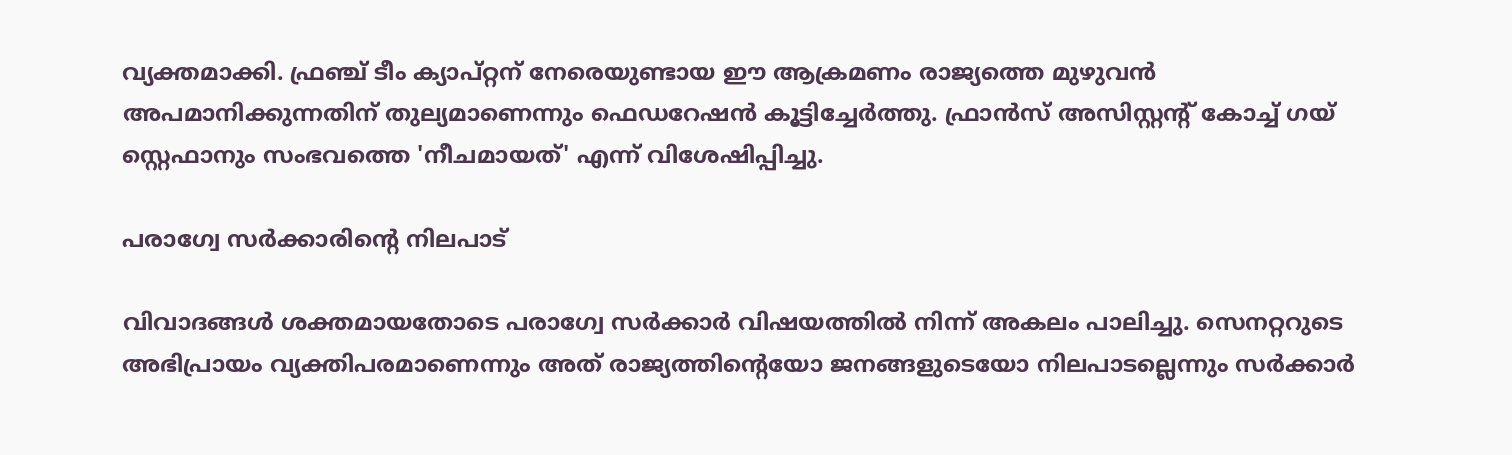വ്യക്തമാക്കി. ഫ്രഞ്ച് ടീം ക്യാപ്റ്റന് നേരെയുണ്ടായ ഈ ആക്രമണം രാജ്യത്തെ മുഴുവന്‍ അപമാനിക്കുന്നതിന് തുല്യമാണെന്നും ഫെഡറേഷന്‍ കൂട്ടിച്ചേര്‍ത്തു. ഫ്രാന്‍സ് അസിസ്റ്റന്റ് കോച്ച് ഗയ് സ്റ്റെഫാനും സംഭവത്തെ 'നീചമായത്' എന്ന് വിശേഷിപ്പിച്ചു.

പരാഗ്വേ സര്‍ക്കാരിന്റെ നിലപാട്

വിവാദങ്ങള്‍ ശക്തമായതോടെ പരാഗ്വേ സര്‍ക്കാര്‍ വിഷയത്തില്‍ നിന്ന് അകലം പാലിച്ചു. സെനറ്ററുടെ അഭിപ്രായം വ്യക്തിപരമാണെന്നും അത് രാജ്യത്തിന്റെയോ ജനങ്ങളുടെയോ നിലപാടല്ലെന്നും സര്‍ക്കാര്‍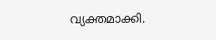വ്യക്തമാക്കി.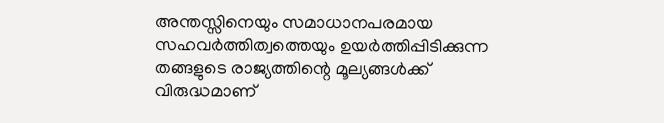അന്തസ്സിനെയും സമാധാനപരമായ സഹവര്‍ത്തിത്വത്തെയും ഉയര്‍ത്തിപ്പിടിക്കുന്ന തങ്ങളുടെ രാജ്യത്തിന്റെ മൂല്യങ്ങള്‍ക്ക് വിരുദ്ധമാണ്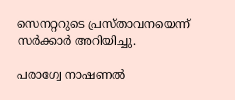സെനറ്ററുടെ പ്രസ്താവനയെന്ന് സര്‍ക്കാര്‍ അറിയിച്ചു.

പരാഗ്വേ നാഷണല്‍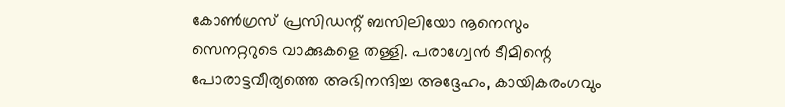കോണ്‍ഗ്രസ് പ്രസിഡന്റ് ബസിലിയോ നൂനെസും സെനറ്ററുടെ വാക്കുകളെ തള്ളി. പരാഗ്വേന്‍ ടീമിന്റെ പോരാട്ടവീര്യത്തെ അഭിനന്ദിച്ച അദ്ദേഹം, കായികരംഗവും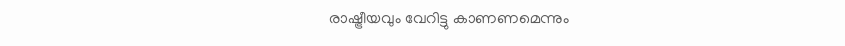രാഷ്ട്രീയവും വേറിട്ടു കാണണമെന്നും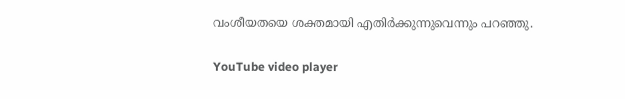വംശീയതയെ ശക്തമായി എതിര്‍ക്കുന്നുവെന്നും പറഞ്ഞു.

YouTube video player